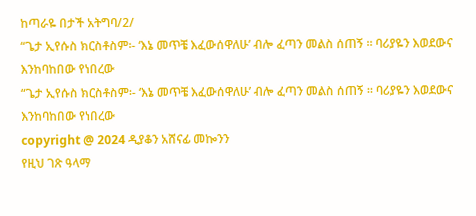ከጣራዬ በታች አትግባ/2/
“ጌታ ኢየሱስ ክርስቶስም፡- ‘እኔ መጥቼ እፈውሰዋለሁ’ ብሎ ፈጣን መልስ ሰጠኝ ። ባሪያዬን እወደውና እንከባከበው የነበረው
“ጌታ ኢየሱስ ክርስቶስም፡- ‘እኔ መጥቼ እፈውሰዋለሁ’ ብሎ ፈጣን መልስ ሰጠኝ ። ባሪያዬን እወደውና እንከባከበው የነበረው
copyright @ 2024 ዲያቆን አሸናፊ መኰንን
የዚህ ገጽ ዓላማ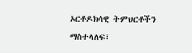ኦርቶዶክሳዊ ትምህርቶችን ማስተላለፍ፣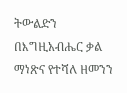ትውልድን በእግዚአብሔር ቃል ማነጽና የተሻለ ዘመንን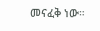መናፈቅ ነው።